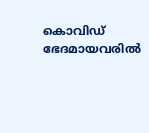കൊവിഡ് ഭേദമായവരില്‍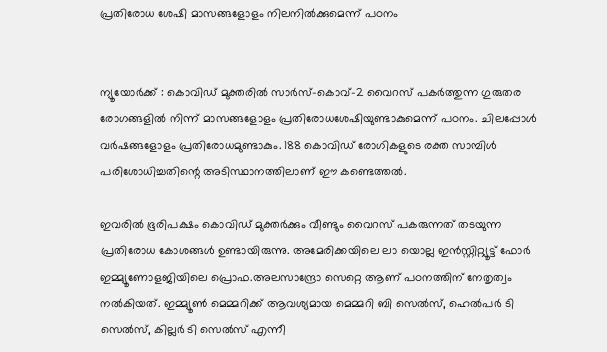പ്രതിരോധ ശേഷി മാസങ്ങളോളം നിലനില്‍ക്കുമെന്ന് പഠനം


ന്യൂയോര്‍ക്ക് : കൊവിഡ് മുക്തരില്‍ സാര്‍സ്-കൊവ്-2 വൈറസ് പകര്‍ത്തുന്ന ഗുരുതര രോഗങ്ങളില്‍ നിന്ന് മാസങ്ങളോളം പ്രതിരോധശേഷിയുണ്ടാകുമെന്ന് പഠനം. ചിലപ്പോള്‍ വര്‍ഷങ്ങളോളം പ്രതിരോധമുണ്ടാകും. 188 കൊവിഡ് രോഗികളുടെ രക്ത സാമ്പിള്‍ പരിശോധിച്ചതിന്റെ അടിസ്ഥാനത്തിലാണ് ഈ കണ്ടെത്തല്‍.

ഇവരില്‍ ഭൂരിപക്ഷം കൊവിഡ് മുക്തര്‍ക്കും വീണ്ടും വൈറസ് പകരുന്നത് തടയുന്ന പ്രതിരോധ കോശങ്ങള്‍ ഉണ്ടായിരുന്നു. അമേരിക്കയിലെ ലാ യൊല്ല ഇന്‍സ്റ്റിറ്റ്യൂട്ട് ഫോര്‍ ഇമ്മ്യൂണോളജിയിലെ പ്രൊഫ.അലസാന്ദ്രോ സെറ്റെ ആണ് പഠനത്തിന് നേതൃത്വം നല്‍കിയത്. ഇമ്മ്യൂണ്‍ മെമ്മറിക്ക് ആവശ്യമായ മെമ്മറി ബി സെല്‍സ്, ഹെല്‍പര്‍ ടി സെല്‍സ്, കില്ലര്‍ ടി സെല്‍സ് എന്നീ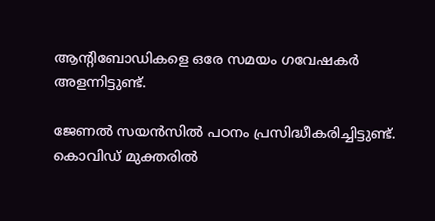ആന്റിബോഡികളെ ഒരേ സമയം ഗവേഷകര്‍ അളന്നിട്ടുണ്ട്.

ജേണല്‍ സയന്‍സില്‍ പഠനം പ്രസിദ്ധീകരിച്ചിട്ടുണ്ട്. കൊവിഡ് മുക്തരില്‍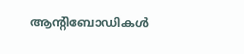ആന്റിബോഡികള്‍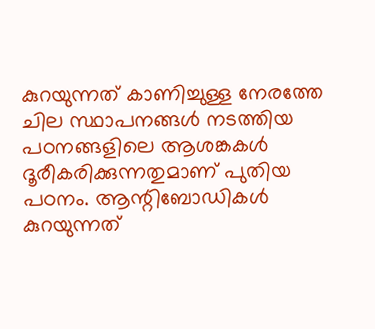കുറയുന്നത് കാണിച്ചുള്ള നേരത്തേ ചില സ്ഥാപനങ്ങള്‍ നടത്തിയ പഠനങ്ങളിലെ ആശങ്കകള്‍ ദൂരീകരിക്കുന്നതുമാണ് പുതിയ പഠനം. ആന്റിബോഡികള്‍ കുറയുന്നത്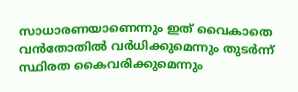സാധാരണയാണെന്നും ഇത് വൈകാതെ വന്‍തോതില്‍ വര്‍ധിക്കുമെന്നും തുടര്‍ന്ന് സ്ഥിരത കൈവരിക്കുമെന്നും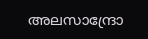അലസാന്ദ്രോ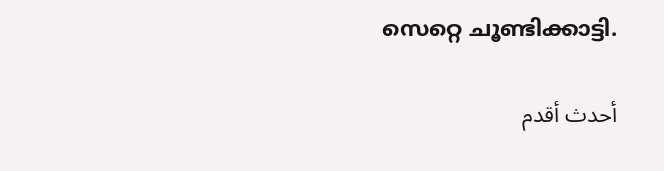സെറ്റെ ചൂണ്ടിക്കാട്ടി.

أحدث أقدم